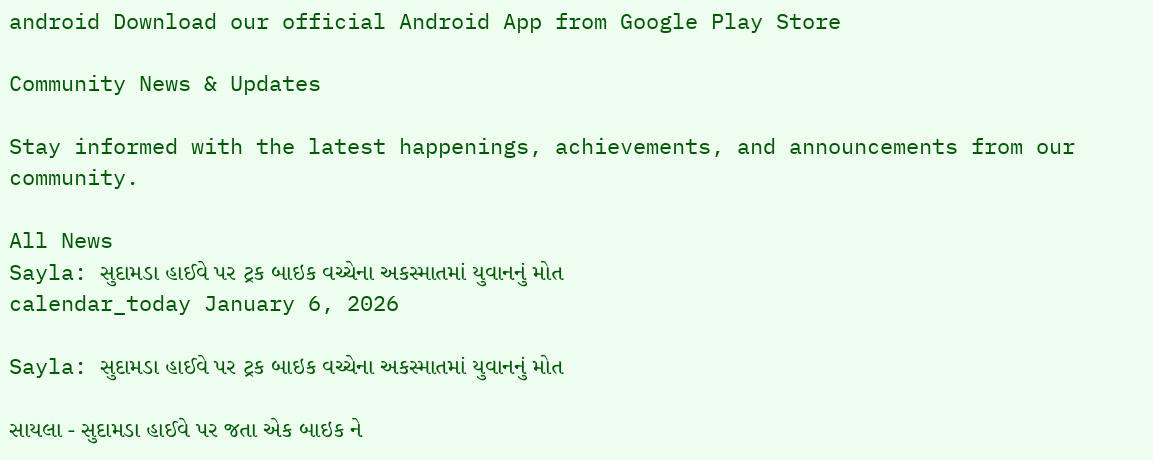android Download our official Android App from Google Play Store

Community News & Updates

Stay informed with the latest happenings, achievements, and announcements from our community.

All News
Sayla: સુદામડા હાઈવે પર ટ્રક બાઇક વચ્ચેના અકસ્માતમાં યુવાનનું મોત
calendar_today January 6, 2026

Sayla: સુદામડા હાઈવે પર ટ્રક બાઇક વચ્ચેના અકસ્માતમાં યુવાનનું મોત

સાયલા - સુદામડા હાઈવે પર જતા એક બાઇક ને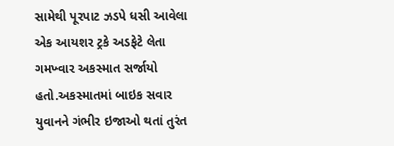સામેથી પૂરપાટ ઝડપે ધસી આવેલા એક આયશર ટ્રકે અડફેટે લેતા ગમખ્વાર અકસ્માત સર્જાયો હતો.અકસ્માતમાં બાઇક સવાર યુવાનને ગંભીર ઇજાઓ થતાં તુરંત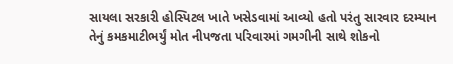સાયલા સરકારી હોસ્પિટલ ખાતે ખસેડવામાં આવ્યો હતો પરંતુ સારવાર દરમ્યાન તેનું કમકમાટીભર્યું મોત નીપજતા પરિવારમાં ગમગીની સાથે શોકનો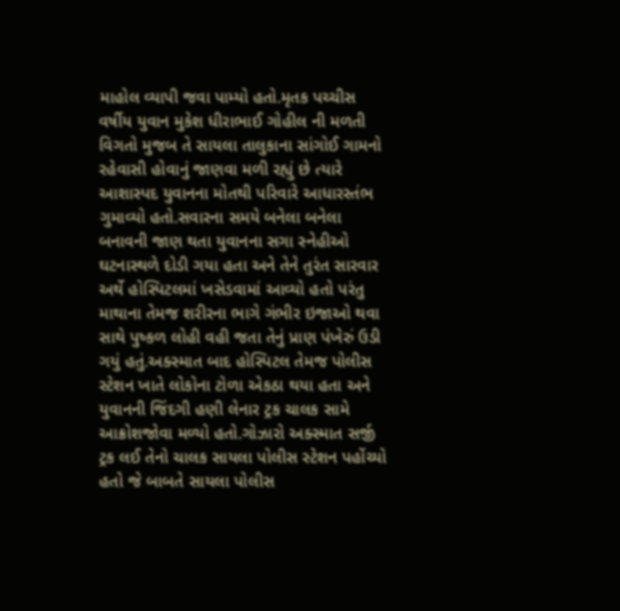માહોલ વ્યાપી જવા પામ્યો હતો.મૃતક પચ્ચીસ વર્ષીય યુવાન મુકેશ ધીરાભાઈ ગોહીલ ની મળતી વિગતો મુજબ તે સાયલા તાલુકાના સાંગોઈ ગામનો રહેવાસી હોવાનું જાણવા મળી રહ્યું છે ત્યારે આશાસ્પદ યુવાનના મોતથી પરિવારે આધારસ્તંભ ગુમાવ્યો હતો.સવારના સમયે બનેલા બનેલા બનાવની જાણ થતા યુવાનના સગા સ્નેહીઓ ઘટનાસ્થળે દોડી ગયા હતા અને તેને તુરંત સારવાર અર્થે હોસ્પિટલમાં ખસેડવામાં આવ્યો હતો પરંતુ માથાના તેમજ શરીરના ભાગે ગંભીર ઇજાઓ થવા સાથે પુષ્કળ લોહી વહી જતા તેનું પ્રાણ પંખેરું ઉડી ગયું હતું.અક્સ્માત બાદ હોસ્પિટલ તેમજ પોલીસ સ્ટેશન ખાતે લોકોના ટોળા એકઠા થયા હતા અને યુવાનની જિંદગી હણી લેનાર ટ્રક ચાલક સામે આક્રોશજોવા મળ્યો હતો.ગોઝારો અક્સ્માત સર્જી ટ્રક લઈ તેનો ચાલક સાયલા પોલીસ સ્ટેશન પહોંચ્યો હતો જે બાબતે સાયલા પોલીસ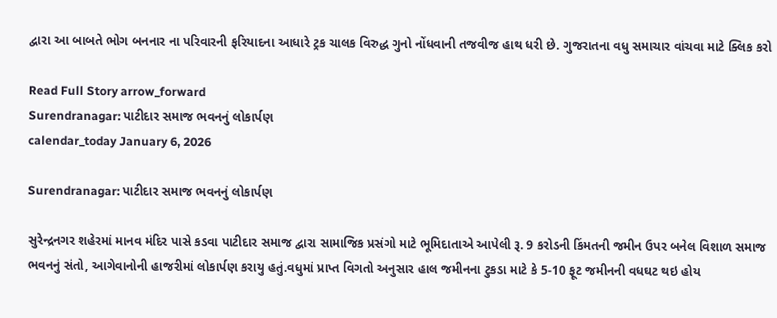દ્વારા આ બાબતે ભોગ બનનાર ના પરિવારની ફરિયાદના આધારે ટ્રક ચાલક વિરુદ્ધ ગુનો નોંધવાની તજવીજ હાથ ધરી છે. ગુજરાતના વધુ સમાચાર વાંચવા માટે ક્લિક કરો

Read Full Story arrow_forward
Surendranagar: પાટીદાર સમાજ ભવનનું લોકાર્પણ
calendar_today January 6, 2026

Surendranagar: પાટીદાર સમાજ ભવનનું લોકાર્પણ

સુરેન્દ્રનગર શહેરમાં માનવ મંદિર પાસે કડવા પાટીદાર સમાજ દ્વારા સામાજિક પ્રસંગો માટે ભૂમિદાતાએ આપેલી રૂ. 9 કરોડની કિંમતની જમીન ઉપર બનેલ વિશાળ સમાજ ભવનનું સંતો, આગેવાનોની હાજરીમાં લોકાર્પણ કરાયુ હતું.વધુમાં પ્રાપ્ત વિગતો અનુસાર હાલ જમીનના ટુકડા માટે કે 5-10 ફૂટ જમીનની વધઘટ થઇ હોય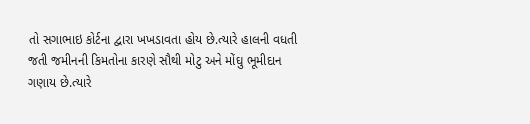તો સગાભાઇ કોર્ટના દ્વારા ખખડાવતા હોય છે.ત્યારે હાલની વધતી જતી જમીનની કિમતોના કારણે સૌથી મોટુ અને મોંઘુ ભૂમીદાન ગણાય છે.ત્યારે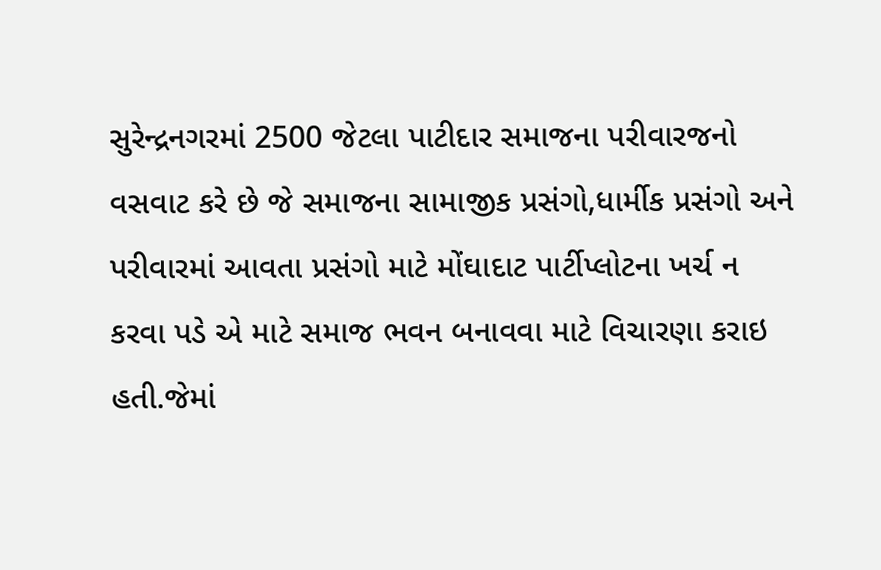સુરેન્દ્રનગરમાં 2500 જેટલા પાટીદાર સમાજના પરીવારજનો વસવાટ કરે છે જે સમાજના સામાજીક પ્રસંગો,ધાર્મીક પ્રસંગો અને પરીવારમાં આવતા પ્રસંગો માટે મોંઘાદાટ પાર્ટીપ્લોટના ખર્ચ ન કરવા પડે એ માટે સમાજ ભવન બનાવવા માટે વિચારણા કરાઇ હતી.જેમાં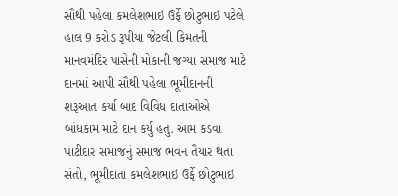સૌથી પહેલા કમલેશભાઇ ઉર્ફે છોટુભાઇ પટેલે હાલ 9 કરોડ રૂપીયા જેટલી કિમતની માનવમંદિર પાસેની મોકાની જગ્યા સમાજ માટે દાનમાં આપી સૌથી પહેલા ભૂમીદાનની શરૂઆત કર્યા બાદ વિવિધ દાતાઓએ બાંધકામ માટે દાન કર્યુ હતુ. આમ કડવા પાટીદાર સમાજનું સમાજ ભવન તૈયાર થતા સંતો, ભૂમીદાતા કમલેશભાઇ ઉર્ફે છોટુભાઇ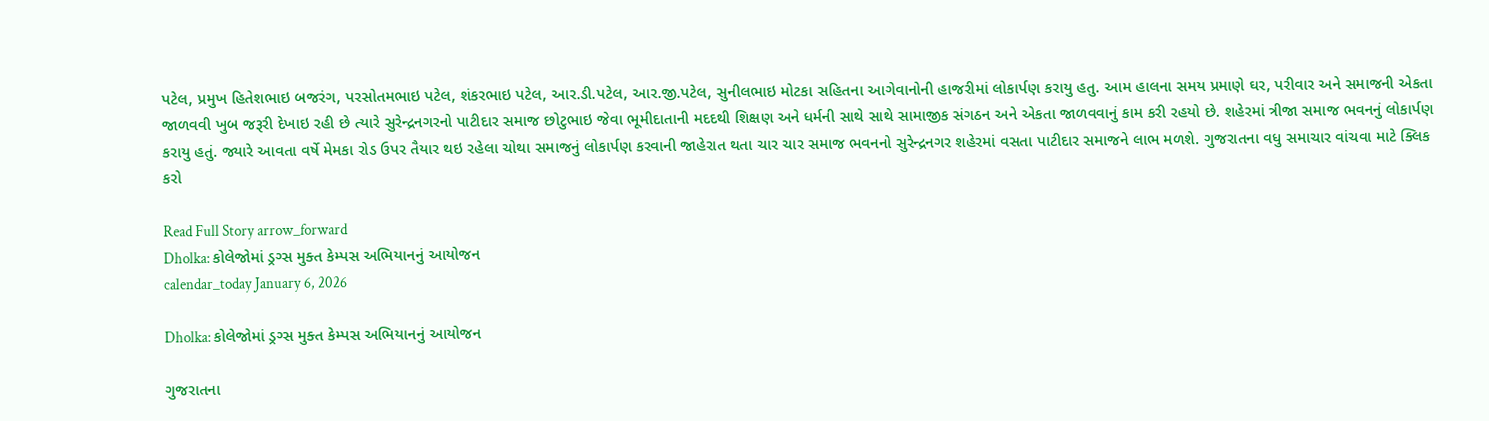પટેલ, પ્રમુખ હિતેશભાઇ બજરંગ, પરસોતમભાઇ પટેલ, શંકરભાઇ પટેલ, આર.ડી.પટેલ, આર.જી.પટેલ, સુનીલભાઇ મોટકા સહિતના આગેવાનોની હાજરીમાં લોકાર્પણ કરાયુ હતુ. આમ હાલના સમય પ્રમાણે ઘર, પરીવાર અને સમાજની એકતા જાળવવી ખુબ જરૂરી દેખાઇ રહી છે ત્યારે સુરેન્દ્રનગરનો પાટીદાર સમાજ છોટુભાઇ જેવા ભૂમીદાતાની મદદથી શિક્ષણ અને ધર્મની સાથે સાથે સામાજીક સંગઠન અને એકતા જાળવવાનું કામ કરી રહયો છે. શહેરમાં ત્રીજા સમાજ ભવનનું લોકાર્પણ કરાયુ હતું. જ્યારે આવતા વર્ષે મેમકા રોડ ઉપર તૈયાર થઇ રહેલા ચોથા સમાજનું લોકાર્પણ કરવાની જાહેરાત થતા ચાર ચાર સમાજ ભવનનો સુરેન્દ્રનગર શહેરમાં વસતા પાટીદાર સમાજને લાભ મળશે. ગુજરાતના વધુ સમાચાર વાંચવા માટે ક્લિક કરો

Read Full Story arrow_forward
Dholka: કોલેજોમાં ડ્રગ્સ મુક્ત કેમ્પસ અભિયાનનું આયોજન
calendar_today January 6, 2026

Dholka: કોલેજોમાં ડ્રગ્સ મુક્ત કેમ્પસ અભિયાનનું આયોજન

ગુજરાતના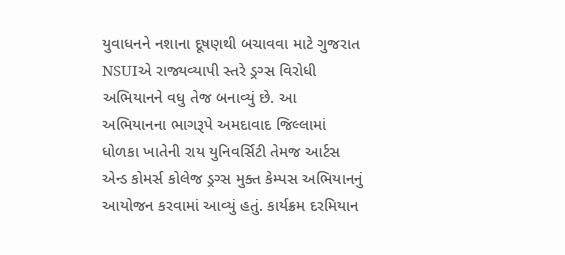યુવાધનને નશાના દૂષણથી બચાવવા માટે ગુજરાત NSUIએ રાજ્યવ્યાપી સ્તરે ડ્રગ્સ વિરોધી અભિયાનને વધુ તેજ બનાવ્યું છે. આ અભિયાનના ભાગરૂપે અમદાવાદ જિલ્લામાં ધોળકા ખાતેની રાય યુનિવર્સિટી તેમજ આર્ટસ એન્ડ કોમર્સ કોલેજ ડ્રગ્સ મુક્ત કેમ્પસ અભિયાનનું આયોજન કરવામાં આવ્યું હતું. કાર્યક્રમ દરમિયાન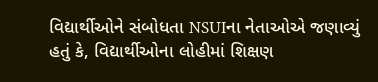વિદ્યાર્થીઓને સંબોધતા NSUIના નેતાઓએ જણાવ્યું હતું કે, વિદ્યાર્થીઓના લોહીમાં શિક્ષણ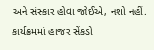અને સંસ્કાર હોવા જોઈએ, નશો નહીં. કાર્યક્રમમાં હાજર સેંકડો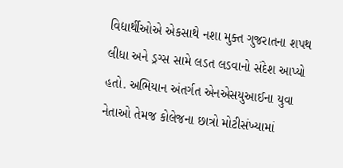વિદ્યાર્થીઓએ એકસાથે નશા મુક્ત ગુજરાતના શપથ લીધા અને ડ્રગ્સ સામે લડત લડવાનો સંદેશ આપ્યો હતો. અભિયાન અંતર્ગત એનએસયુઆઈના યુવા નેતાઓ તેમજ કોલેજના છાત્રો મોટીસંખ્યામાં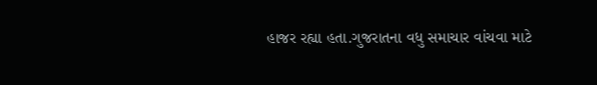હાજર રહ્યા હતા.ગુજરાતના વધુ સમાચાર વાંચવા માટે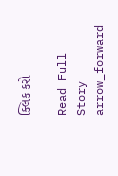ક્લિક કરો

Read Full Story arrow_forward